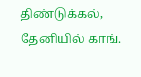திண்டுக்கல், தேனியில் காங்.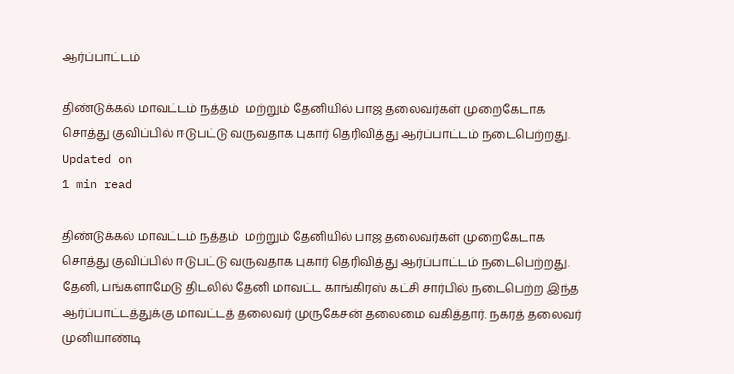ஆர்ப்பாட்டம்

திண்டுக்கல் மாவட்டம் நத்தம்  மற்றும் தேனியில் பாஜ தலைவர்கள் முறைகேடாக சொத்து குவிப்பில் ஈடுபட்டு வருவதாக புகார் தெரிவித்து ஆர்ப்பாட்டம் நடைபெற்றது.
Updated on
1 min read

திண்டுக்கல் மாவட்டம் நத்தம்  மற்றும் தேனியில் பாஜ தலைவர்கள் முறைகேடாக சொத்து குவிப்பில் ஈடுபட்டு வருவதாக புகார் தெரிவித்து ஆர்ப்பாட்டம் நடைபெற்றது.
தேனி, பங்களாமேடு திடலில் தேனி மாவட்ட காங்கிரஸ் கட்சி சார்பில் நடைபெற்ற இந்த ஆர்ப்பாட்டத்துக்கு மாவட்டத் தலைவர் முருகேசன் தலைமை வகித்தார். நகரத் தலைவர் முனியாண்டி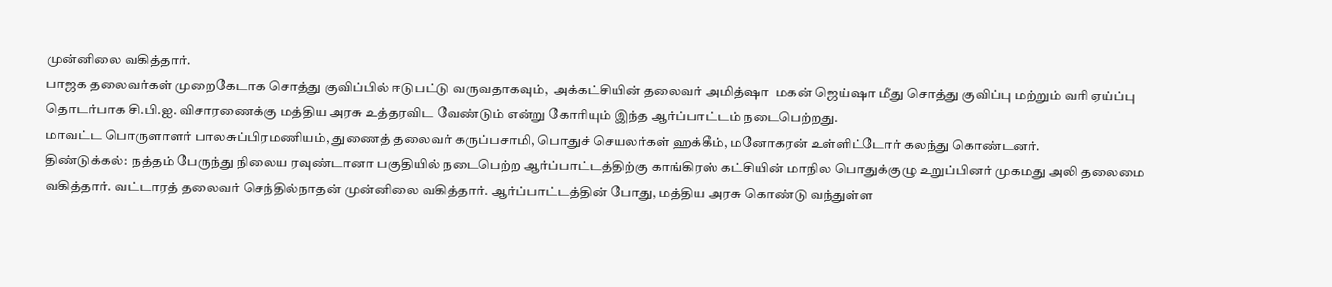முன்னிலை வகித்தார்.
பாஜக தலைவர்கள் முறைகேடாக சொத்து குவிப்பில் ஈடுபட்டு வருவதாகவும்,  அக்கட்சியின் தலைவர் அமித்ஷா  மகன் ஜெய்ஷா மீது சொத்து குவிப்பு மற்றும் வரி ஏய்ப்பு தொடர்பாக சி.பி.ஐ. விசாரணைக்கு மத்திய அரசு உத்தரவிட வேண்டும் என்று கோரியும் இந்த ஆர்ப்பாட்டம் நடைபெற்றது.
மாவட்ட பொருளாளர் பாலசுப்பிரமணியம், துணைத் தலைவர் கருப்பசாமி, பொதுச் செயலர்கள் ஹக்கீம், மனோகரன் உள்ளிட்டோர் கலந்து கொண்டனர்.
திண்டுக்கல்:  நத்தம் பேருந்து நிலைய ரவுண்டானா பகுதியில் நடைபெற்ற ஆர்ப்பாட்டத்திற்கு காங்கிரஸ் கட்சியின் மாநில பொதுக்குழு உறுப்பினர் முகமது அலி தலைமை வகித்தார். வட்டாரத் தலைவர் செந்தில்நாதன் முன்னிலை வகித்தார். ஆர்ப்பாட்டத்தின் போது, மத்திய அரசு கொண்டு வந்துள்ள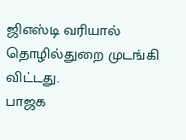ஜிஎஸ்டி வரியால் தொழில்துறை முடங்கி விட்டது.
பாஜக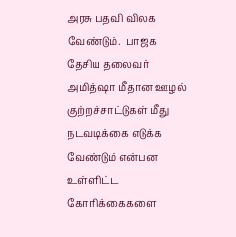அரசு பதவி விலக வேண்டும்.  பாஜக தேசிய தலைவர் அமித்ஷா மீதான ஊழல் குற்றச்சாட்டுகள் மீது நடவடிக்கை எடுக்க வேண்டும் என்பன உள்ளிட்ட கோரிக்கைகளை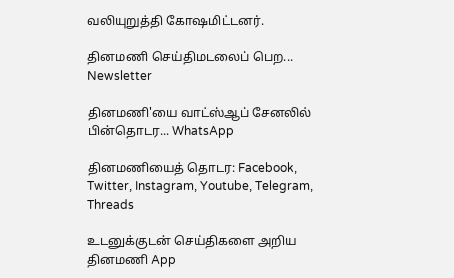வலியுறுத்தி கோஷமிட்டனர்.

தினமணி செய்திமடலைப் பெற... Newsletter

தினமணி'யை வாட்ஸ்ஆப் சேனலில் பின்தொடர... WhatsApp

தினமணியைத் தொடர: Facebook, Twitter, Instagram, Youtube, Telegram, Threads

உடனுக்குடன் செய்திகளை அறிய தினமணி App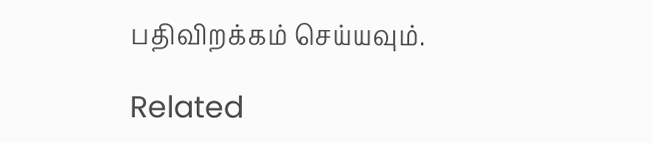பதிவிறக்கம் செய்யவும்.

Related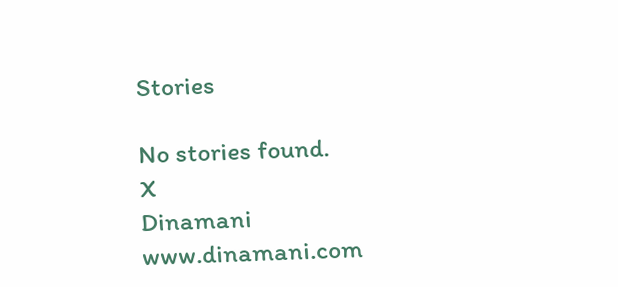Stories

No stories found.
X
Dinamani
www.dinamani.com